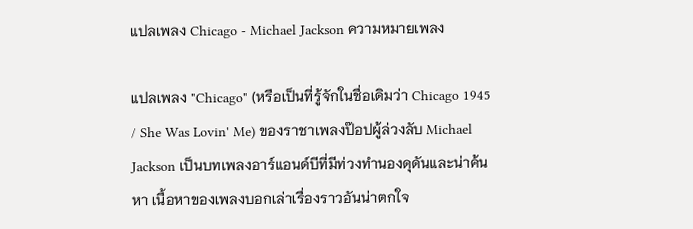แปลเพลง Chicago - Michael Jackson ความหมายเพลง

แปลเพลง "Chicago" (หรือเป็นที่รู้จักในชื่อเดิมว่า Chicago 1945 / She Was Lovin' Me) ของราชาเพลงป๊อปผู้ล่วงลับ Michael Jackson เป็นบทเพลงอาร์แอนด์บีที่มีท่วงทำนองดุดันและน่าค้นหา เนื้อหาของเพลงบอกเล่าเรื่องราวอันน่าตกใจ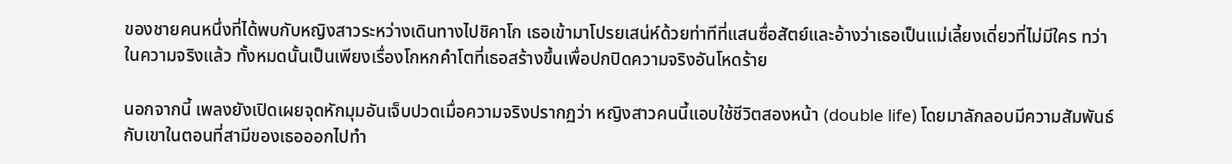ของชายคนหนึ่งที่ได้พบกับหญิงสาวระหว่างเดินทางไปชิคาโก เธอเข้ามาโปรยเสน่ห์ด้วยท่าทีที่แสนซื่อสัตย์และอ้างว่าเธอเป็นแม่เลี้ยงเดี่ยวที่ไม่มีใคร ทว่าในความจริงแล้ว ทั้งหมดนั้นเป็นเพียงเรื่องโกหกคำโตที่เธอสร้างขึ้นเพื่อปกปิดความจริงอันโหดร้าย

นอกจากนี้ เพลงยังเปิดเผยจุดหักมุมอันเจ็บปวดเมื่อความจริงปรากฏว่า หญิงสาวคนนี้แอบใช้ชีวิตสองหน้า (double life) โดยมาลักลอบมีความสัมพันธ์กับเขาในตอนที่สามีของเธอออกไปทำ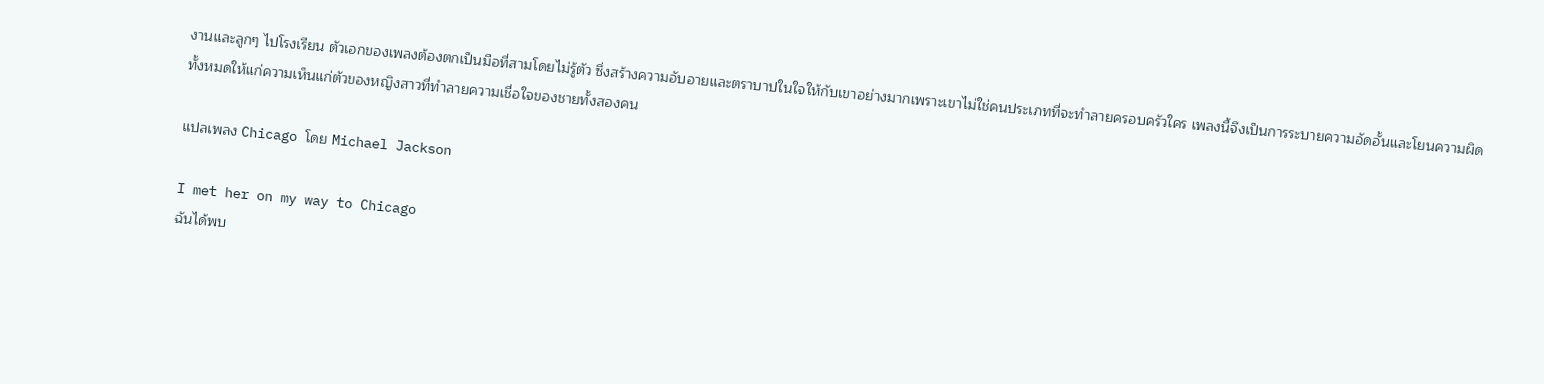งานและลูกๆ ไปโรงเรียน ตัวเอกของเพลงต้องตกเป็นมือที่สามโดยไม่รู้ตัว ซึ่งสร้างความอับอายและตราบาปในใจให้กับเขาอย่างมากเพราะเขาไม่ใช่คนประเภทที่จะทำลายครอบครัวใคร เพลงนี้จึงเป็นการระบายความอัดอั้นและโยนความผิดทั้งหมดให้แก่ความเห็นแก่ตัวของหญิงสาวที่ทำลายความเชื่อใจของชายทั้งสองคน

แปลเพลง Chicago โดย Michael Jackson

I met her on my way to Chicago
ฉันได้พบ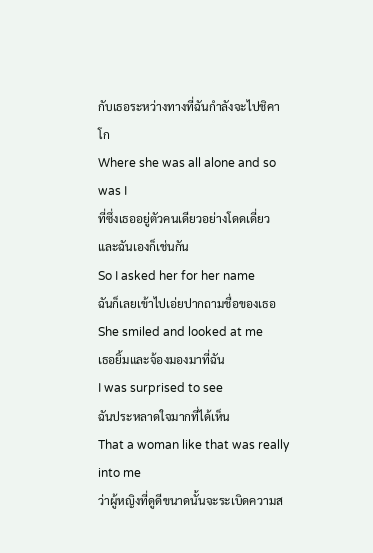กับเธอระหว่างทางที่ฉันกำลังจะไปชิคาโก
Where she was all alone and so was I
ที่ซึ่งเธออยู่ตัวคนเดียวอย่างโดดเดี่ยว และฉันเองก็เช่นกัน
So I asked her for her name
ฉันก็เลยเข้าไปเอ่ยปากถามชื่อของเธอ
She smiled and looked at me
เธอยิ้มและจ้องมองมาที่ฉัน
I was surprised to see
ฉันประหลาดใจมากที่ได้เห็น
That a woman like that was really into me
ว่าผู้หญิงที่ดูดีขนาดนั้นจะระเบิดความส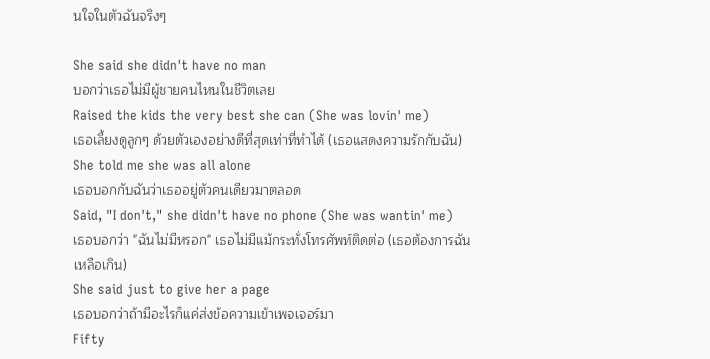นใจในตัวฉันจริงๆ

She said she didn't have no man
บอกว่าเธอไม่มีผู้ชายคนไหนในชีวิตเลย
Raised the kids the very best she can (She was lovin' me)
เธอเลี้ยงดูลูกๆ ด้วยตัวเองอย่างดีที่สุดเท่าที่ทำได้ (เธอแสดงความรักกับฉัน)
She told me she was all alone
เธอบอกกับฉันว่าเธออยู่ตัวคนเดียวมาตลอด
Said, "I don't," she didn't have no phone (She was wantin' me)
เธอบอกว่า "ฉันไม่มีหรอก" เธอไม่มีแม้กระทั่งโทรศัพท์ติดต่อ (เธอต้องการฉันเหลือเกิน)
She said just to give her a page
เธอบอกว่าถ้ามีอะไรก็แค่ส่งข้อความเข้าเพจเจอร์มา
Fifty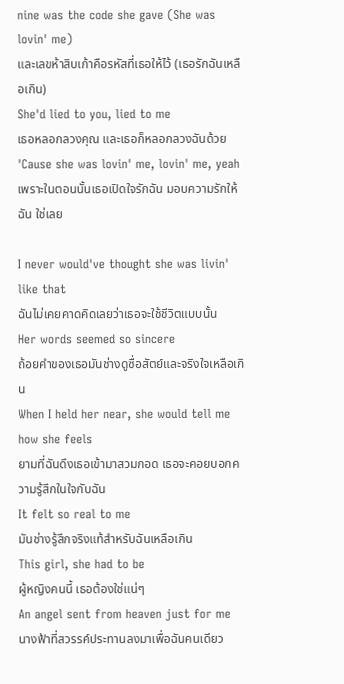nine was the code she gave (She was lovin' me)
และเลขห้าสิบเก้าคือรหัสที่เธอให้ไว้ (เธอรักฉันเหลือเกิน)
She'd lied to you, lied to me
เธอหลอกลวงคุณ และเธอก็หลอกลวงฉันด้วย
'Cause she was lovin' me, lovin' me, yeah
เพราะในตอนนั้นเธอเปิดใจรักฉัน มอบความรักให้ฉัน ใช่เลย

I never would've thought she was livin' like that
ฉันไม่เคยคาดคิดเลยว่าเธอจะใช้ชีวิตแบบนั้น
Her words seemed so sincere
ถ้อยคำของเธอมันช่างดูซื่อสัตย์และจริงใจเหลือเกิน
When I held her near, she would tell me how she feels
ยามที่ฉันดึงเธอเข้ามาสวมกอด เธอจะคอยบอกความรู้สึกในใจกับฉัน
It felt so real to me
มันช่างรู้สึกจริงแท้สำหรับฉันเหลือเกิน
This girl, she had to be
ผู้หญิงคนนี้ เธอต้องใช่แน่ๆ
An angel sent from heaven just for me
นางฟ้าที่สวรรค์ประทานลงมาเพื่อฉันคนเดียว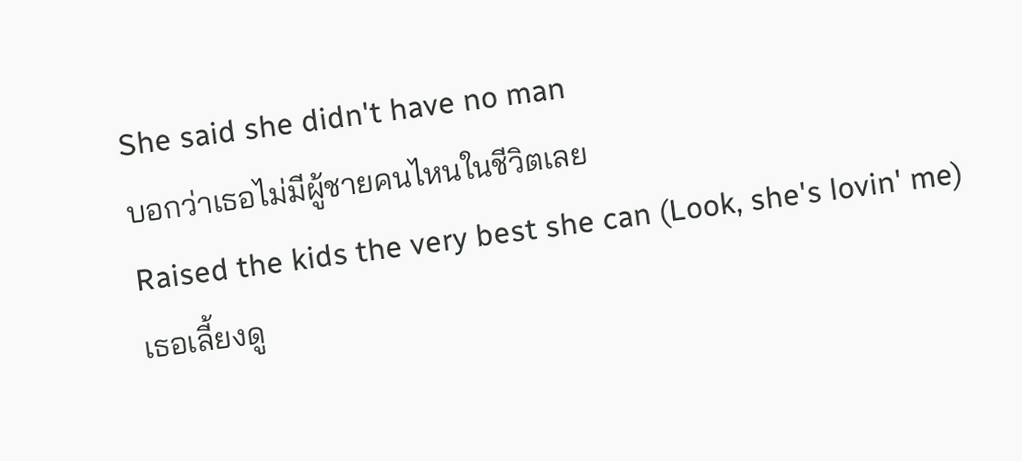She said she didn't have no man
บอกว่าเธอไม่มีผู้ชายคนไหนในชีวิตเลย
Raised the kids the very best she can (Look, she's lovin' me)
เธอเลี้ยงดู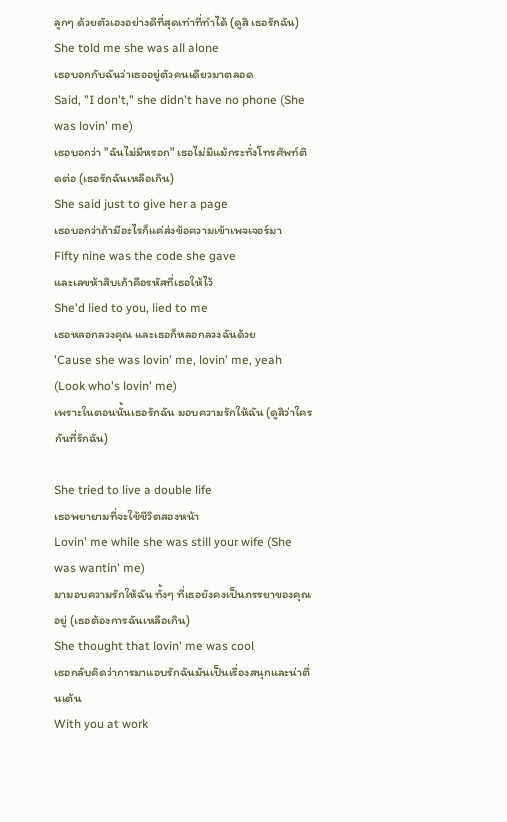ลูกๆ ด้วยตัวเองอย่างดีที่สุดเท่าที่ทำได้ (ดูสิ เธอรักฉัน)
She told me she was all alone
เธอบอกกับฉันว่าเธออยู่ตัวคนเดียวมาตลอด
Said, "I don't," she didn't have no phone (She was lovin' me)
เธอบอกว่า "ฉันไม่มีหรอก" เธอไม่มีแม้กระทั่งโทรศัพท์ติดต่อ (เธอรักฉันเหลือเกิน)
She said just to give her a page
เธอบอกว่าถ้ามีอะไรก็แค่ส่งข้อความเข้าเพจเจอร์มา
Fifty nine was the code she gave
และเลขห้าสิบเก้าคือรหัสที่เธอให้ไว้
She'd lied to you, lied to me
เธอหลอกลวงคุณ และเธอก็หลอกลวงฉันด้วย
'Cause she was lovin' me, lovin' me, yeah (Look who's lovin' me)
เพราะในตอนนั้นเธอรักฉัน มอบความรักให้ฉัน (ดูสิว่าใครกันที่รักฉัน)

She tried to live a double life
เธอพยายามที่จะใช้ชีวิตสองหน้า
Lovin' me while she was still your wife (She was wantin' me)
มามอบความรักให้ฉัน ทั้งๆ ที่เธอยังคงเป็นภรรยาของคุณอยู่ (เธอต้องการฉันเหลือเกิน)
She thought that lovin' me was cool
เธอกลับคิดว่าการมาแอบรักฉันมันเป็นเรื่องสนุกและน่าตื่นเต้น
With you at work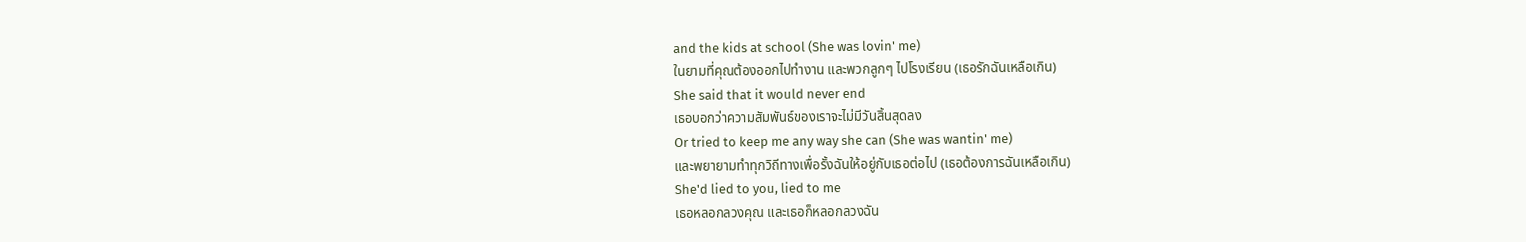and the kids at school (She was lovin' me)
ในยามที่คุณต้องออกไปทำงาน และพวกลูกๆ ไปโรงเรียน (เธอรักฉันเหลือเกิน)
She said that it would never end
เธอบอกว่าความสัมพันธ์ของเราจะไม่มีวันสิ้นสุดลง
Or tried to keep me any way she can (She was wantin' me)
และพยายามทำทุกวิถีทางเพื่อรั้งฉันให้อยู่กับเธอต่อไป (เธอต้องการฉันเหลือเกิน)
She'd lied to you, lied to me
เธอหลอกลวงคุณ และเธอก็หลอกลวงฉัน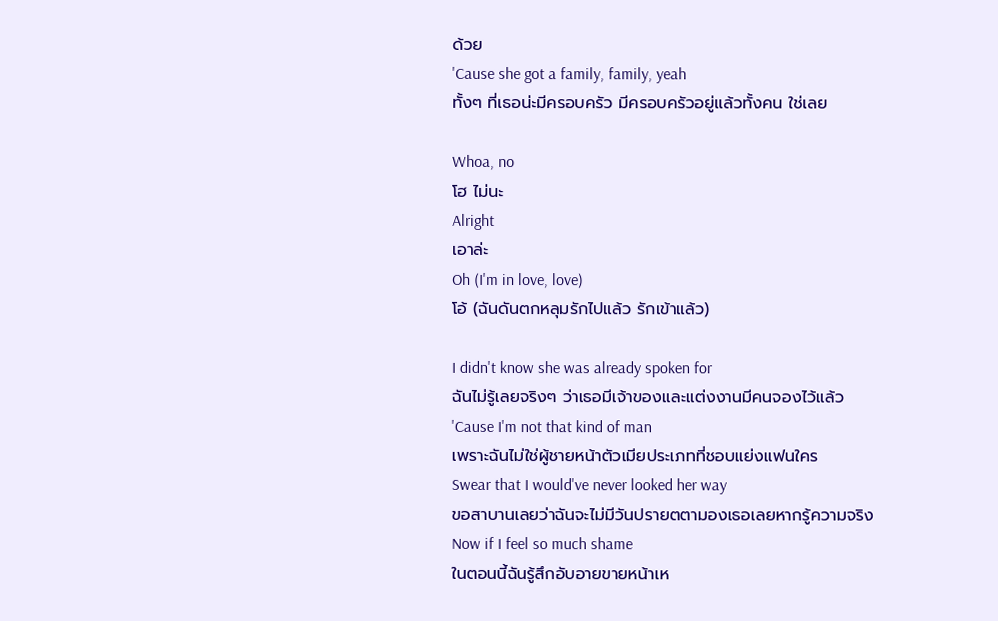ด้วย
'Cause she got a family, family, yeah
ทั้งๆ ที่เธอน่ะมีครอบครัว มีครอบครัวอยู่แล้วทั้งคน ใช่เลย

Whoa, no
โฮ ไม่นะ
Alright
เอาล่ะ
Oh (I'm in love, love)
โอ้ (ฉันดันตกหลุมรักไปแล้ว รักเข้าแล้ว)

I didn't know she was already spoken for
ฉันไม่รู้เลยจริงๆ ว่าเธอมีเจ้าของและแต่งงานมีคนจองไว้แล้ว
'Cause I'm not that kind of man
เพราะฉันไม่ใช่ผู้ชายหน้าตัวเมียประเภทที่ชอบแย่งแฟนใคร
Swear that I would've never looked her way
ขอสาบานเลยว่าฉันจะไม่มีวันปรายตตามองเธอเลยหากรู้ความจริง
Now if I feel so much shame
ในตอนนี้ฉันรู้สึกอับอายขายหน้าเห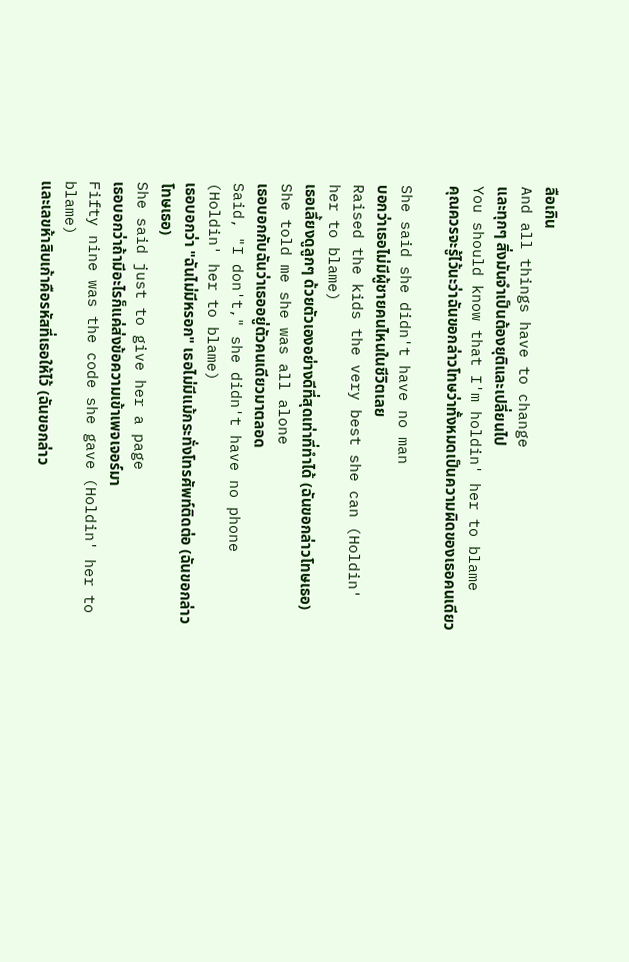ลือเกิน
And all things have to change
และทุกๆ สิ่งมันจำเป็นต้องยุติและเปลี่ยนไป
You should know that I'm holdin' her to blame
คุณควรจะรู้ไว้นะว่าฉันขอกล่าวโทษว่าทั้งหมดเป็นความผิดของเธอคนเดียว

She said she didn't have no man
บอกว่าเธอไม่มีผู้ชายคนไหนในชีวิตเลย
Raised the kids the very best she can (Holdin' her to blame)
เธอเลี้ยงดูลูกๆ ด้วยตัวเองอย่างดีที่สุดเท่าที่ทำได้ (ฉันขอกล่าวโทษเธอ)
She told me she was all alone
เธอบอกกับฉันว่าเธออยู่ตัวคนเดียวมาตลอด
Said, "I don't," she didn't have no phone (Holdin' her to blame)
เธอบอกว่า "ฉันไม่มีหรอก" เธอไม่มีแม้กระทั่งโทรศัพท์ติดต่อ (ฉันขอกล่าวโทษเธอ)
She said just to give her a page
เธอบอกว่าถ้ามีอะไรก็แค่ส่งข้อความเข้าเพจเจอร์มา
Fifty nine was the code she gave (Holdin' her to blame)
และเลขห้าสิบเก้าคือรหัสที่เธอให้ไว้ (ฉันขอกล่าว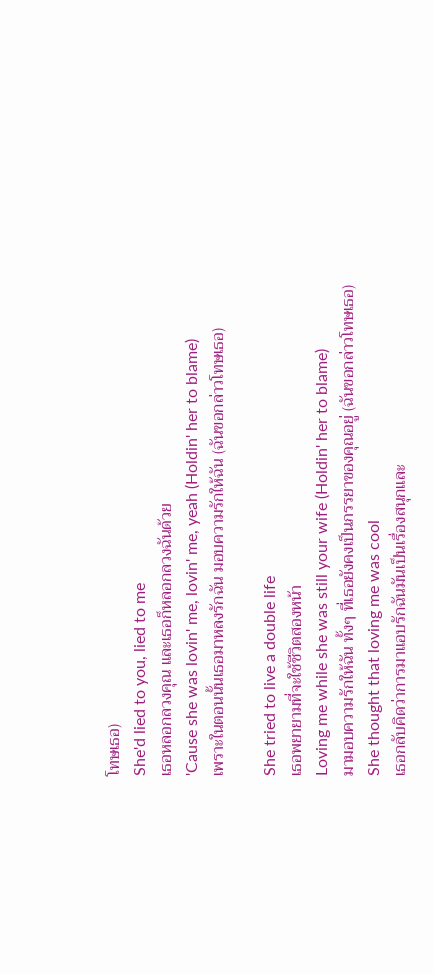โทษเธอ)
She'd lied to you, lied to me
เธอหลอกลวงคุณ และเธอก็หลอกลวงฉันด้วย
'Cause she was lovin' me, lovin' me, yeah (Holdin' her to blame)
เพราะในตอนนั้นเธอมาหลงรักฉัน มอบความรักให้ฉัน (ฉันขอกล่าวโทษเธอ)

She tried to live a double life
เธอพยายามที่จะใช้ชีวิตสองหน้า
Loving me while she was still your wife (Holdin' her to blame)
มามอบความรักให้ฉัน ทั้งๆ ที่เธอยังคงเป็นภรรยาของคุณอยู่ (ฉันขอกล่าวโทษเธอ)
She thought that loving me was cool
เธอกลับคิดว่าการมาแอบรักฉันมันเป็นเรื่องสนุกและ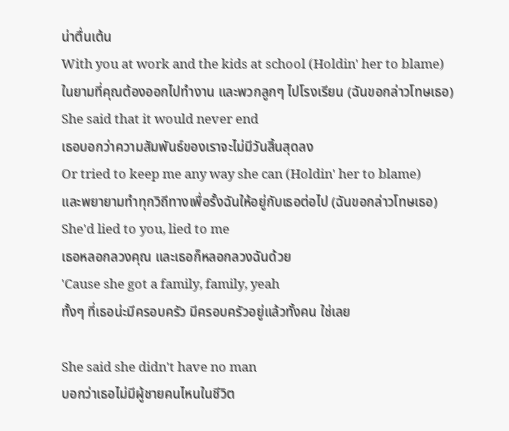น่าตื่นเต้น
With you at work and the kids at school (Holdin' her to blame)
ในยามที่คุณต้องออกไปทำงาน และพวกลูกๆ ไปโรงเรียน (ฉันขอกล่าวโทษเธอ)
She said that it would never end
เธอบอกว่าความสัมพันธ์ของเราจะไม่มีวันสิ้นสุดลง
Or tried to keep me any way she can (Holdin' her to blame)
และพยายามทำทุกวิถีทางเพื่อรั้งฉันให้อยู่กับเธอต่อไป (ฉันขอกล่าวโทษเธอ)
She'd lied to you, lied to me
เธอหลอกลวงคุณ และเธอก็หลอกลวงฉันด้วย
'Cause she got a family, family, yeah
ทั้งๆ ที่เธอน่ะมีครอบครัว มีครอบครัวอยู่แล้วทั้งคน ใช่เลย

She said she didn't have no man
บอกว่าเธอไม่มีผู้ชายคนไหนในชีวิต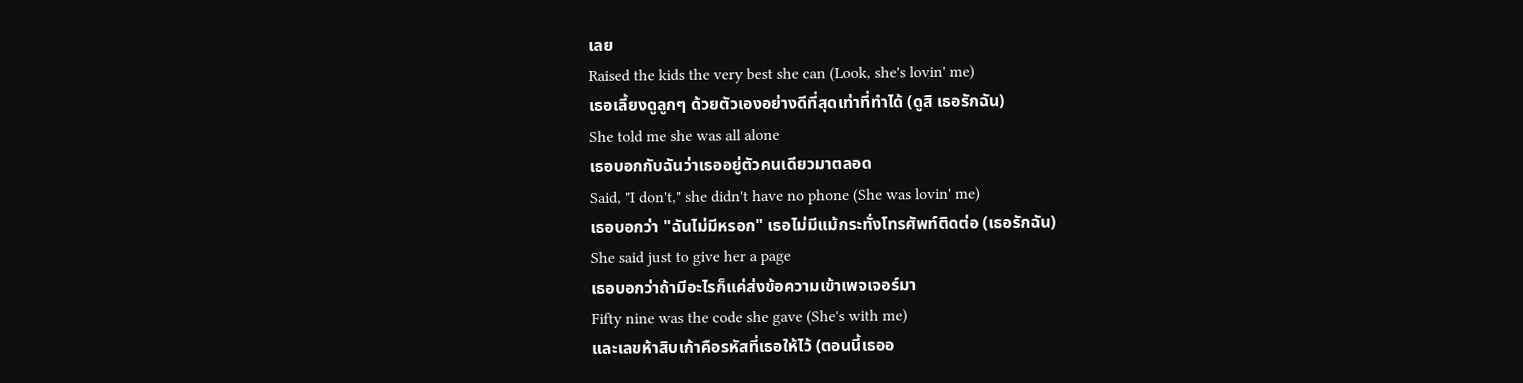เลย
Raised the kids the very best she can (Look, she's lovin' me)
เธอเลี้ยงดูลูกๆ ด้วยตัวเองอย่างดีที่สุดเท่าที่ทำได้ (ดูสิ เธอรักฉัน)
She told me she was all alone
เธอบอกกับฉันว่าเธออยู่ตัวคนเดียวมาตลอด
Said, "I don't," she didn't have no phone (She was lovin' me)
เธอบอกว่า "ฉันไม่มีหรอก" เธอไม่มีแม้กระทั่งโทรศัพท์ติดต่อ (เธอรักฉัน)
She said just to give her a page
เธอบอกว่าถ้ามีอะไรก็แค่ส่งข้อความเข้าเพจเจอร์มา
Fifty nine was the code she gave (She's with me)
และเลขห้าสิบเก้าคือรหัสที่เธอให้ไว้ (ตอนนี้เธออ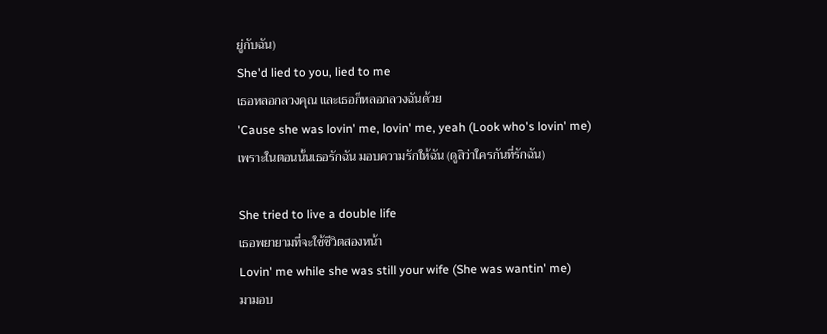ยู่กับฉัน)
She'd lied to you, lied to me
เธอหลอกลวงคุณ และเธอก็หลอกลวงฉันด้วย
'Cause she was lovin' me, lovin' me, yeah (Look who's lovin' me)
เพราะในตอนนั้นเธอรักฉัน มอบความรักให้ฉัน (ดูสิว่าใครกันที่รักฉัน)

She tried to live a double life
เธอพยายามที่จะใช้ชีวิตสองหน้า
Lovin' me while she was still your wife (She was wantin' me)
มามอบ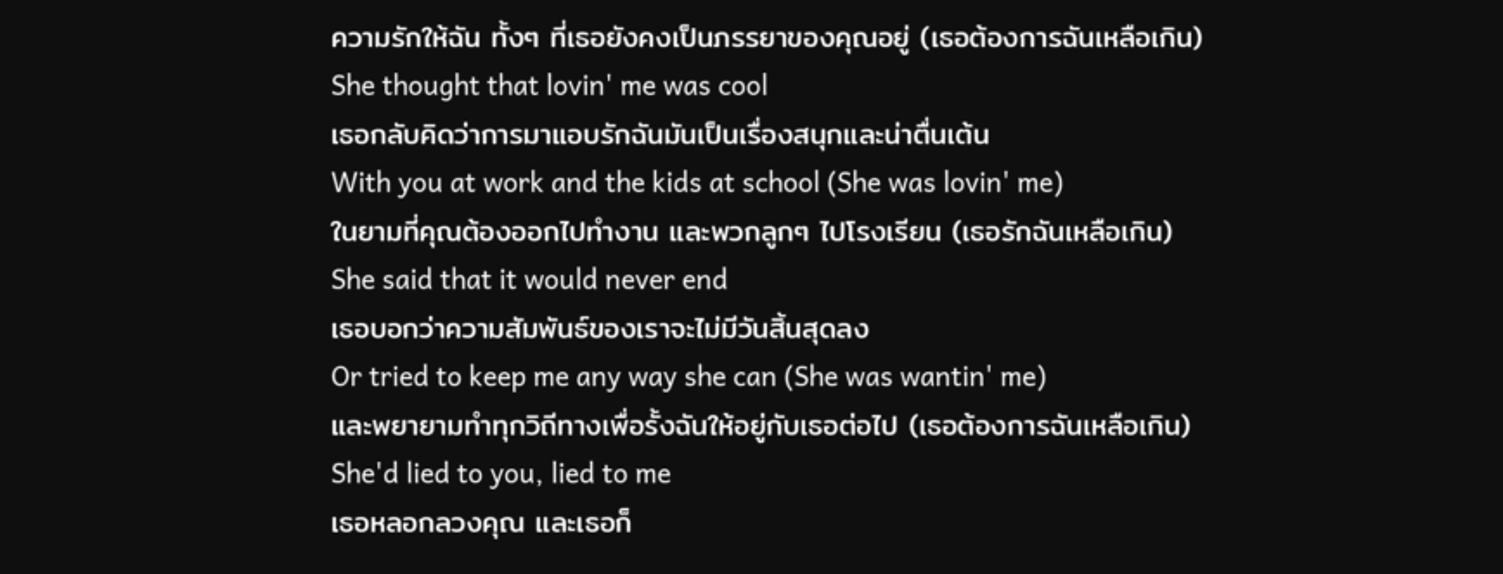ความรักให้ฉัน ทั้งๆ ที่เธอยังคงเป็นภรรยาของคุณอยู่ (เธอต้องการฉันเหลือเกิน)
She thought that lovin' me was cool
เธอกลับคิดว่าการมาแอบรักฉันมันเป็นเรื่องสนุกและน่าตื่นเต้น
With you at work and the kids at school (She was lovin' me)
ในยามที่คุณต้องออกไปทำงาน และพวกลูกๆ ไปโรงเรียน (เธอรักฉันเหลือเกิน)
She said that it would never end
เธอบอกว่าความสัมพันธ์ของเราจะไม่มีวันสิ้นสุดลง
Or tried to keep me any way she can (She was wantin' me)
และพยายามทำทุกวิถีทางเพื่อรั้งฉันให้อยู่กับเธอต่อไป (เธอต้องการฉันเหลือเกิน)
She'd lied to you, lied to me
เธอหลอกลวงคุณ และเธอก็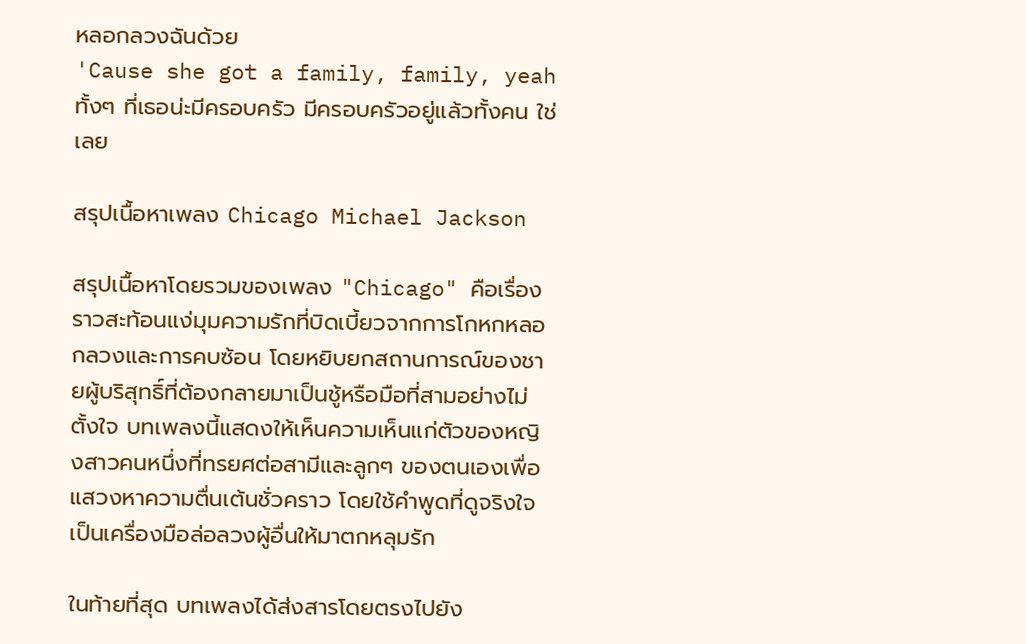หลอกลวงฉันด้วย
'Cause she got a family, family, yeah
ทั้งๆ ที่เธอน่ะมีครอบครัว มีครอบครัวอยู่แล้วทั้งคน ใช่เลย

สรุปเนื้อหาเพลง Chicago Michael Jackson

สรุปเนื้อหาโดยรวมของเพลง "Chicago" คือเรื่องราวสะท้อนแง่มุมความรักที่บิดเบี้ยวจากการโกหกหลอกลวงและการคบซ้อน โดยหยิบยกสถานการณ์ของชายผู้บริสุทธิ์ที่ต้องกลายมาเป็นชู้หรือมือที่สามอย่างไม่ตั้งใจ บทเพลงนี้แสดงให้เห็นความเห็นแก่ตัวของหญิงสาวคนหนึ่งที่ทรยศต่อสามีและลูกๆ ของตนเองเพื่อแสวงหาความตื่นเต้นชั่วคราว โดยใช้คำพูดที่ดูจริงใจเป็นเครื่องมือล่อลวงผู้อื่นให้มาตกหลุมรัก

ในท้ายที่สุด บทเพลงได้ส่งสารโดยตรงไปยัง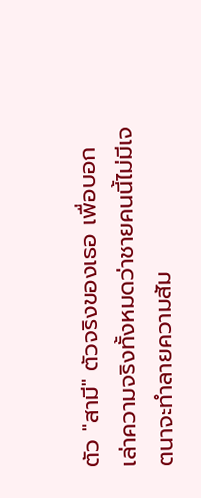ตัว "สามี" ตัวจริงของเธอ เพื่อบอกเล่าความจริงทั้งหมดว่าชายคนนี้ไม่มีเจตนาจะทำลายความสัม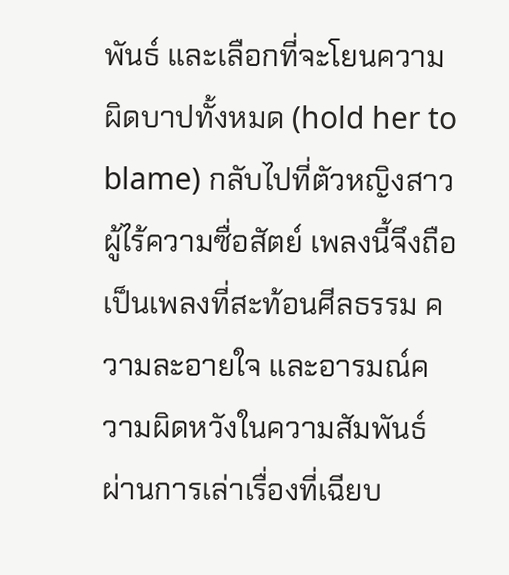พันธ์ และเลือกที่จะโยนความผิดบาปทั้งหมด (hold her to blame) กลับไปที่ตัวหญิงสาวผู้ไร้ความซื่อสัตย์ เพลงนี้จึงถือเป็นเพลงที่สะท้อนศีลธรรม ความละอายใจ และอารมณ์ความผิดหวังในความสัมพันธ์ผ่านการเล่าเรื่องที่เฉียบ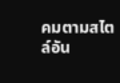คมตามสไตล์อัน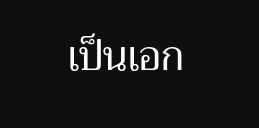เป็นเอก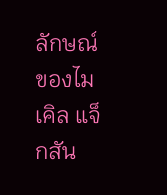ลักษณ์ของไมเคิล แจ็กสัน